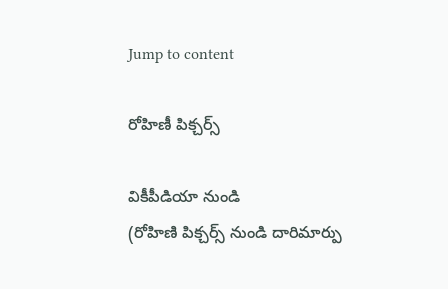Jump to content

రోహిణీ పిక్చర్స్

వికీపీడియా నుండి
(రోహిణి పిక్చర్స్‌ నుండి దారిమార్పు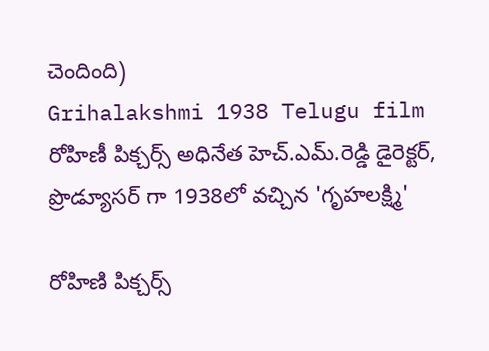చెందింది)
Grihalakshmi 1938 Telugu film
రోహిణీ పిక్చర్స్ అధినేత హెచ్.ఎమ్.రెడ్డి డైరెక్టర్, ప్రొడ్యూసర్ గా 1938లో వచ్చిన 'గృహలక్ష్మి'

రోహిణి పిక్చర్స్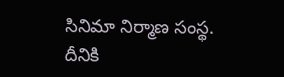సినిమా నిర్మాణ సంస్థ. దీనికి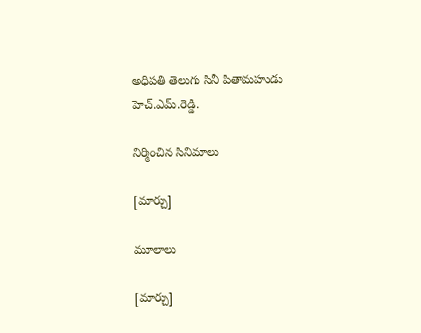అధిపతి తెలుగు సినీ పితామహుడు హెచ్.ఎమ్.రెడ్డి.

నిర్మించిన సినిమాలు

[మార్చు]

మూలాలు

[మార్చు]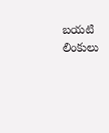బయటి లింకులు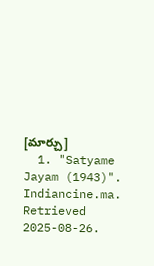[మార్చు]
  1. "Satyame Jayam (1943)". Indiancine.ma. Retrieved 2025-08-26.